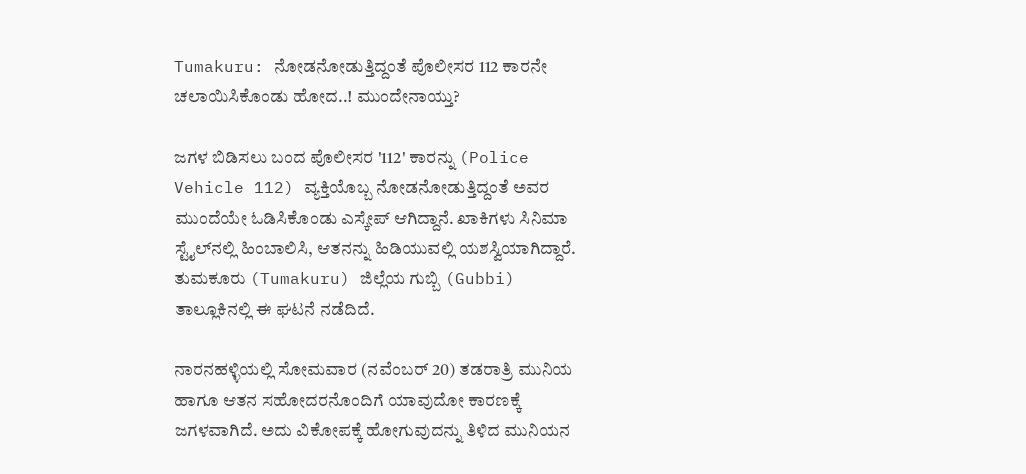Tumakuru: ನೋಡನೋಡುತ್ತಿದ್ದಂತೆ ಪೊಲೀಸರ 112 ಕಾರನೇ ಚಲಾಯಿಸಿಕೊಂಡು ಹೋದ..! ಮುಂದೇನಾಯ್ತು?

ಜಗಳ ಬಿಡಿಸಲು ಬಂದ ಪೊಲೀಸರ '112' ಕಾರನ್ನು (Police Vehicle 112) ವ್ಯಕ್ತಿಯೊಬ್ಬ ನೋಡನೋಡುತ್ತಿದ್ದಂತೆ ಅವರ ಮುಂದೆಯೇ ಓಡಿಸಿಕೊಂಡು ಎಸ್ಕೇಪ್ ಆಗಿದ್ದಾನೆ. ಖಾಕಿಗಳು ಸಿನಿಮಾ ಸ್ಟೈಲ್‍ನಲ್ಲಿ ಹಿಂಬಾಲಿಸಿ, ಆತನನ್ನು ಹಿಡಿಯುವಲ್ಲಿ ಯಶಸ್ವಿಯಾಗಿದ್ದಾರೆ. ತುಮಕೂರು (Tumakuru) ಜಿಲ್ಲೆಯ ಗುಬ್ಬಿ (Gubbi) ತಾಲ್ಲೂಕಿನಲ್ಲಿ ಈ ಘಟನೆ ನಡೆದಿದೆ.

ನಾರನಹಳ್ಳಿಯಲ್ಲಿ ಸೋಮವಾರ (ನವೆಂಬರ್ 20) ತಡರಾತ್ರಿ ಮುನಿಯ ಹಾಗೂ ಆತನ ಸಹೋದರನೊಂದಿಗೆ ಯಾವುದೋ ಕಾರಣಕ್ಕೆ ಜಗಳವಾಗಿದೆ. ಅದು ವಿಕೋಪಕ್ಕೆ ಹೋಗುವುದನ್ನು ತಿಳಿದ ಮುನಿಯನ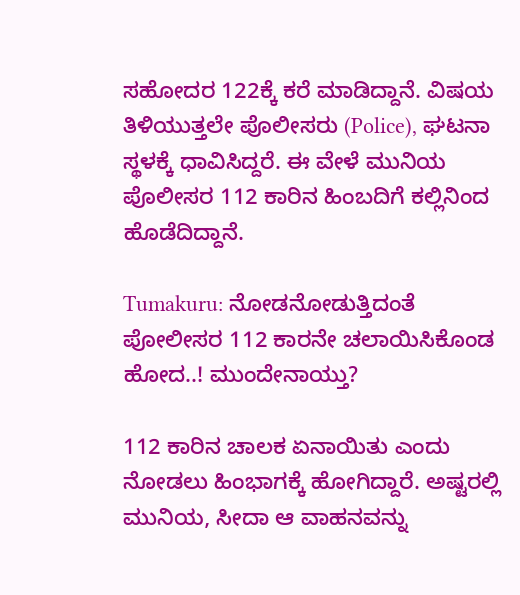ಸಹೋದರ 122ಕ್ಕೆ ಕರೆ ಮಾಡಿದ್ದಾನೆ. ವಿಷಯ ತಿಳಿಯುತ್ತಲೇ ಪೊಲೀಸರು (Police), ಘಟನಾ ಸ್ಥಳಕ್ಕೆ ಧಾವಿಸಿದ್ದರೆ. ಈ ವೇಳೆ ಮುನಿಯ ಪೊಲೀಸರ 112 ಕಾರಿನ ಹಿಂಬದಿಗೆ ಕಲ್ಲಿನಿಂದ ಹೊಡೆದಿದ್ದಾನೆ.

Tumakuru: ನೋಡನೋಡುತ್ತಿದಂತೆ ಪೋಲೀಸರ 112 ಕಾರನೇ ಚಲಾಯಿಸಿಕೊಂಡ ಹೋದ..! ಮುಂದೇನಾಯ್ತು?

112 ಕಾರಿನ ಚಾಲಕ ಏನಾಯಿತು ಎಂದು ನೋಡಲು ಹಿಂಭಾಗಕ್ಕೆ ಹೋಗಿದ್ದಾರೆ. ಅಷ್ಟರಲ್ಲಿ ಮುನಿಯ, ಸೀದಾ ಆ ವಾಹನವನ್ನು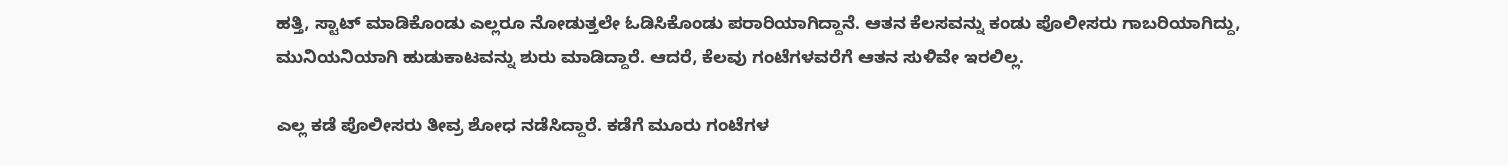ಹತ್ತಿ, ಸ್ಟಾಟ್ ಮಾಡಿಕೊಂಡು ಎಲ್ಲರೂ ನೋಡುತ್ತಲೇ ಓಡಿಸಿಕೊಂಡು ಪರಾರಿಯಾಗಿದ್ದಾನೆ. ಆತನ ಕೆಲಸವನ್ನು ಕಂಡು ಪೊಲೀಸರು ಗಾಬರಿಯಾಗಿದ್ದು, ಮುನಿಯನಿಯಾಗಿ ಹುಡುಕಾಟವನ್ನು ಶುರು ಮಾಡಿದ್ದಾರೆ. ಆದರೆ, ಕೆಲವು ಗಂಟೆಗಳವರೆಗೆ ಆತನ ಸುಳಿವೇ ಇರಲಿಲ್ಲ.

ಎಲ್ಲ ಕಡೆ ಪೊಲೀಸರು ತೀವ್ರ ಶೋಧ ನಡೆಸಿದ್ದಾರೆ. ಕಡೆಗೆ ಮೂರು ಗಂಟೆಗಳ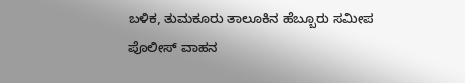ಬಳಿಕ, ತುಮಕೂರು ತಾಲೂಕಿನ ಹೆಬ್ಬೂರು ಸಮೀಪ ಪೊಲೀಸ್ ವಾಹನ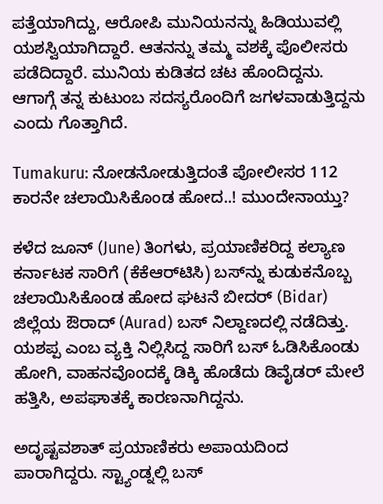ಪತ್ತೆಯಾಗಿದ್ದು, ಆರೋಪಿ ಮುನಿಯನನ್ನು ಹಿಡಿಯುವಲ್ಲಿ ಯಶಸ್ವಿಯಾಗಿದ್ದಾರೆ. ಆತನನ್ನು ತಮ್ಮ ವಶಕ್ಕೆ ಪೊಲೀಸರು ಪಡೆದಿದ್ದಾರೆ. ಮುನಿಯ ಕುಡಿತದ ಚಟ ಹೊಂದಿದ್ದನು. ಆಗಾಗ್ಗೆ ತನ್ನ ಕುಟುಂಬ ಸದಸ್ಯರೊಂದಿಗೆ ಜಗಳವಾಡುತ್ತಿದ್ದನು ಎಂದು ಗೊತ್ತಾಗಿದೆ.

Tumakuru: ನೋಡನೋಡುತ್ತಿದಂತೆ ಪೋಲೀಸರ 112 ಕಾರನೇ ಚಲಾಯಿಸಿಕೊಂಡ ಹೋದ..! ಮುಂದೇನಾಯ್ತು?

ಕಳೆದ ಜೂನ್ (June) ತಿಂಗಳು, ಪ್ರಯಾಣಿಕರಿದ್ದ ಕಲ್ಯಾಣ ಕರ್ನಾಟಕ ಸಾರಿಗೆ (ಕೆಕೆಆರ್‌ಟಿಸಿ) ಬಸ್‌ನ್ನು ಕುಡುಕನೊಬ್ಬ ಚಲಾಯಿಸಿಕೊಂಡ ಹೋದ ಘಟನೆ ಬೀದರ್ (Bidar) ಜಿಲ್ಲೆಯ ಔರಾದ್ (Aurad) ಬಸ್ ನಿಲ್ದಾಣದಲ್ಲಿ ನಡೆದಿತ್ತು. ಯಶಪ್ಪ ಎಂಬ ವ್ಯಕ್ತಿ ನಿಲ್ಲಿಸಿದ್ದ ಸಾರಿಗೆ ಬಸ್ ಓಡಿಸಿಕೊಂಡು ಹೋಗಿ, ವಾಹನವೊಂದಕ್ಕೆ ಡಿಕ್ಕಿ ಹೊಡೆದು ಡಿವೈಡರ್ ಮೇಲೆ ಹತ್ತಿಸಿ, ಅಪಘಾತಕ್ಕೆ ಕಾರಣನಾಗಿದ್ದನು.

ಅದೃಷ್ಟವಶಾತ್ ಪ್ರಯಾಣಿಕರು ಅಪಾಯದಿಂದ ಪಾರಾಗಿದ್ದರು. ಸ್ಟ್ಯಾಂಡ್ನಲ್ಲಿ ಬಸ್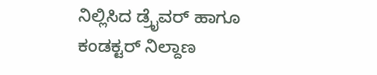ನಿಲ್ಲಿಸಿದ ಡ್ರೈವರ್ ಹಾಗೂ ಕಂಡಕ್ಟರ್‌ ನಿಲ್ದಾಣ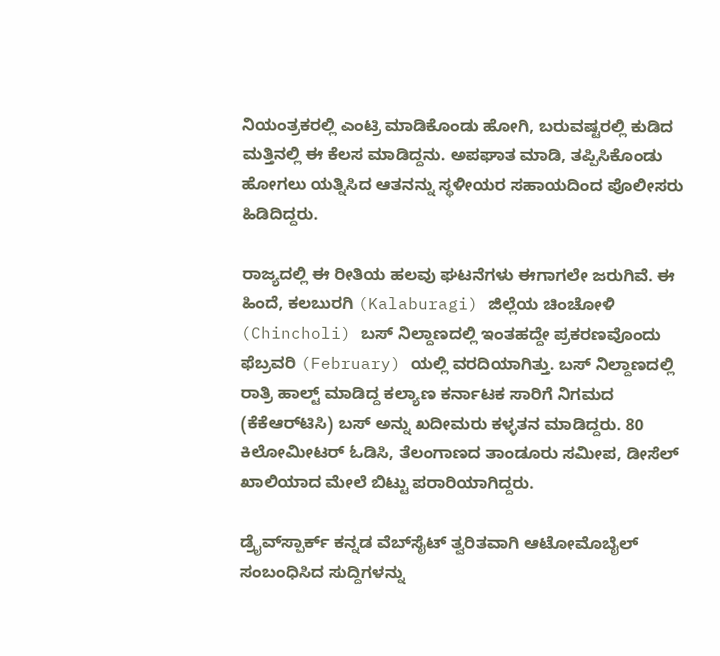ನಿಯಂತ್ರಕರಲ್ಲಿ ಎಂಟ್ರಿ ಮಾಡಿಕೊಂಡು ಹೋಗಿ, ಬರುವಷ್ಟರಲ್ಲಿ ಕುಡಿದ ಮತ್ತಿನಲ್ಲಿ ಈ ಕೆಲಸ ಮಾಡಿದ್ದನು. ಅಪಘಾತ ಮಾಡಿ, ತಪ್ಪಿಸಿಕೊಂಡು ಹೋಗಲು ಯತ್ನಿಸಿದ ಆತನನ್ನು ಸ್ಥಳೀಯರ ಸಹಾಯದಿಂದ ಪೊಲೀಸರು ಹಿಡಿದಿದ್ದರು.

ರಾಜ್ಯದಲ್ಲಿ ಈ ರೀತಿಯ ಹಲವು ಘಟನೆಗಳು ಈಗಾಗಲೇ ಜರುಗಿವೆ. ಈ ಹಿಂದೆ, ಕಲಬುರಗಿ (Kalaburagi) ಜಿಲ್ಲೆಯ ಚಿಂಚೋಳಿ (Chincholi) ಬಸ್ ನಿಲ್ದಾಣದಲ್ಲಿ ಇಂತಹದ್ದೇ ಪ್ರಕರಣವೊಂದು ಫೆಬ್ರವರಿ (February) ಯಲ್ಲಿ ವರದಿಯಾಗಿತ್ತು. ಬಸ್ ನಿಲ್ದಾಣದಲ್ಲಿ ರಾತ್ರಿ ಹಾಲ್ಟ್ ಮಾಡಿದ್ದ ಕಲ್ಯಾಣ ಕರ್ನಾಟಕ ಸಾರಿಗೆ ನಿಗಮದ (ಕೆಕೆಆರ್‌ಟಿಸಿ) ಬಸ್ ಅನ್ನು ಖದೀಮರು ಕಳ್ಳತನ ಮಾಡಿದ್ದರು. 80 ಕಿಲೋಮೀಟರ್ ಓಡಿಸಿ, ತೆಲಂಗಾಣದ ತಾಂಡೂರು ಸಮೀಪ, ಡೀಸೆಲ್ ಖಾಲಿಯಾದ ಮೇಲೆ ಬಿಟ್ಟು ಪರಾರಿಯಾಗಿದ್ದರು.

ಡ್ರೈವ್‌ಸ್ಪಾರ್ಕ್ ಕನ್ನಡ ವೆಬ್‌ಸೈಟ್ ತ್ವರಿತವಾಗಿ ಆಟೋಮೊಬೈಲ್ ಸಂಬಂಧಿಸಿದ ಸುದ್ದಿಗಳನ್ನು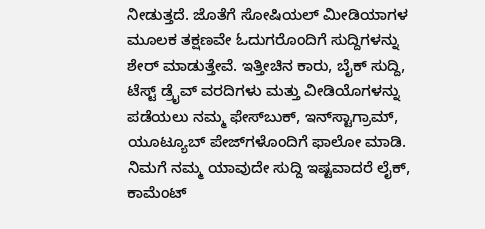ನೀಡುತ್ತದೆ. ಜೊತೆಗೆ ಸೋಷಿಯಲ್ ಮೀಡಿಯಾಗಳ ಮೂಲಕ ತಕ್ಷಣವೇ ಓದುಗರೊಂದಿಗೆ ಸುದ್ದಿಗಳನ್ನು ಶೇರ್ ಮಾಡುತ್ತೇವೆ. ಇತ್ತೀಚಿನ ಕಾರು, ಬೈಕ್ ಸುದ್ದಿ, ಟೆಸ್ಟ್ ಡ್ರೈವ್ ವರದಿಗಳು ಮತ್ತು ವೀಡಿಯೊಗಳನ್ನು ಪಡೆಯಲು ನಮ್ಮ ಫೇಸ್‌ಬುಕ್, ಇನ್‌ಸ್ಟಾಗ್ರಾಮ್, ಯೂಟ್ಯೂಬ್ ಪೇಜ್‌ಗಳೊಂದಿಗೆ ಫಾಲೋ ಮಾಡಿ. ನಿಮಗೆ ನಮ್ಮ ಯಾವುದೇ ಸುದ್ದಿ ಇಷ್ಟವಾದರೆ ಲೈಕ್, ಕಾಮೆಂಟ್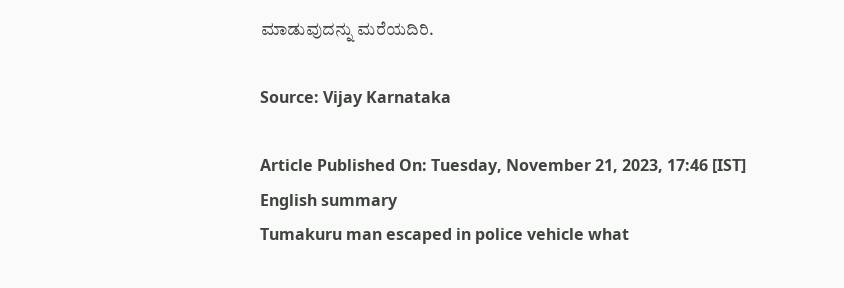ಮಾಡುವುದನ್ನು ಮರೆಯದಿರಿ.

Source: Vijay Karnataka

Article Published On: Tuesday, November 21, 2023, 17:46 [IST]
English summary
Tumakuru man escaped in police vehicle what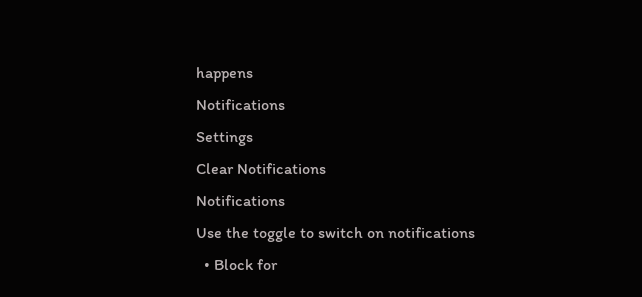happens
Notifications
Settings
Clear Notifications
Notifications
Use the toggle to switch on notifications
  • Block for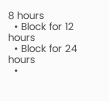8 hours
  • Block for 12 hours
  • Block for 24 hours
  •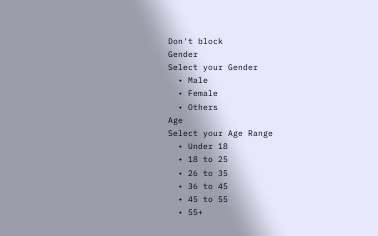Don't block
Gender
Select your Gender
  • Male
  • Female
  • Others
Age
Select your Age Range
  • Under 18
  • 18 to 25
  • 26 to 35
  • 36 to 45
  • 45 to 55
  • 55+